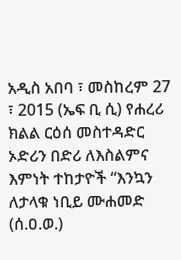አዲስ አበባ ፣ መስከረም 27 ፣ 2015 (ኤፍ ቢ ሲ) የሐረሪ ክልል ርዕሰ መስተዳድር ኦድሪን በድሪ ለእስልምና እምነት ተከታዮች “እንኳን ለታላቁ ነቢይ ሙሐመድ (ሰ.ዐ.ወ.)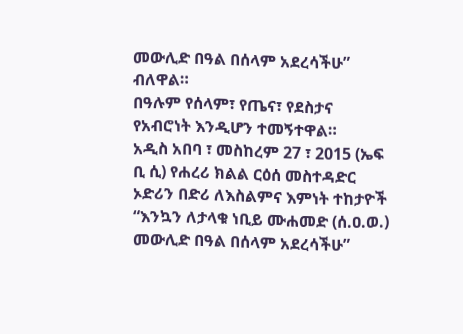መውሊድ በዓል በሰላም አደረሳችሁ” ብለዋል።
በዓሉም የሰላም፣ የጤና፣ የደስታና የአብሮነት እንዲሆን ተመኝተዋል።
አዲስ አበባ ፣ መስከረም 27 ፣ 2015 (ኤፍ ቢ ሲ) የሐረሪ ክልል ርዕሰ መስተዳድር ኦድሪን በድሪ ለእስልምና እምነት ተከታዮች “እንኳን ለታላቁ ነቢይ ሙሐመድ (ሰ.ዐ.ወ.) መውሊድ በዓል በሰላም አደረሳችሁ”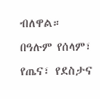ብለዋል።
በዓሉም የሰላም፣ የጤና፣ የደስታና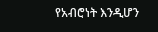የአብሮነት እንዲሆን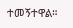ተመኝተዋል።